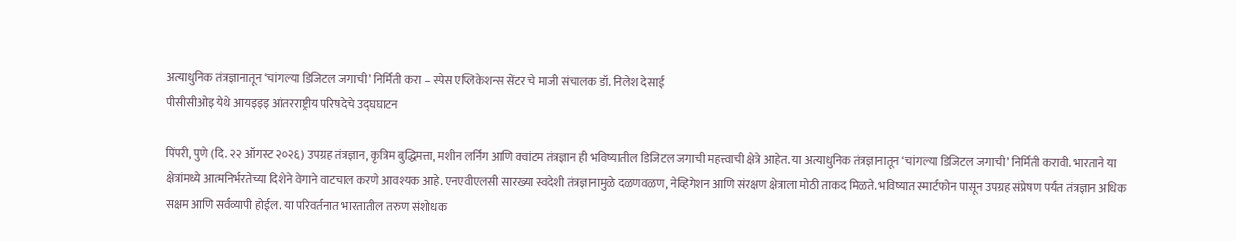अत्याधुनिक तंत्रज्ञानातून ‘चांगल्या डिजिटल जगाची’ निर्मिती करा – स्पेस एप्लिकेशन्स सेंटर चे माजी संचालक डॉ. निलेश देसाई
पीसीसीओइ येथे आयइइइ आंतरराष्ट्रीय परिषदेचे उद्घघाटन

पिंपरी, पुणे (दि. २२ ऑगस्ट २०२६) उपग्रह तंत्रज्ञान, कृत्रिम बुद्धिमत्ता, मशीन लर्निंग आणि क्वांटम तंत्रज्ञान ही भविष्यातील डिजिटल जगाची महत्त्वाची क्षेत्रे आहेत. या अत्याधुनिक तंत्रज्ञानातून ‘चांगल्या डिजिटल जगाची’ निर्मिती करावी. भारताने या क्षेत्रांमध्ये आत्मनिर्भरतेच्या दिशेने वेगाने वाटचाल करणे आवश्यक आहे. एनएवीएलसी सारख्या स्वदेशी तंत्रज्ञानामुळे दळणवळण, नेव्हिगेशन आणि संरक्षण क्षेत्राला मोठी ताकद मिळते. भविष्यात स्मार्टफोन पासून उपग्रह संप्रेषण पर्यंत तंत्रज्ञान अधिक सक्षम आणि सर्वव्यापी होईल. या परिवर्तनात भारतातील तरुण संशोधक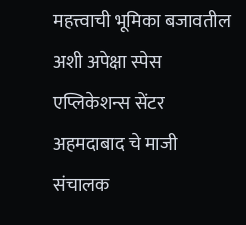महत्त्वाची भूमिका बजावतील अशी अपेक्षा स्पेस एप्लिकेशन्स सेंटर अहमदाबाद चे माजी संचालक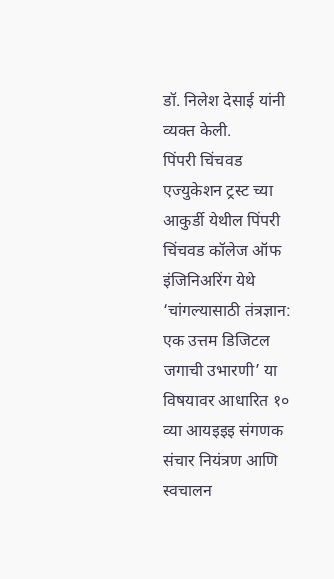डॉ. निलेश देसाई यांनी व्यक्त केली.
पिंपरी चिंचवड एज्युकेशन ट्रस्ट च्या आकुर्डी येथील पिंपरी चिंचवड कॉलेज ऑफ इंजिनिअरिंग येथे ‘चांगल्यासाठी तंत्रज्ञान: एक उत्तम डिजिटल जगाची उभारणी’ या विषयावर आधारित १० व्या आयइइइ संगणक संचार नियंत्रण आणि स्वचालन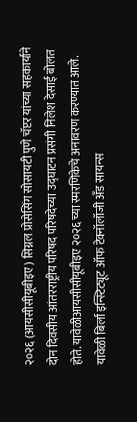२०२६ (आयसीसीयूबीइए) सिग्नल प्रोसेसिंग सोसायटी पुणे चॅप्टर यांच्या सहकार्याने दोन दिवसीय आंतरराष्ट्रीय परिषद परिषदेच्या उद्घाटन प्रसंगी निलेश देसाई बोलत होते. यावेळीआयसीसीयूबीइए २०२६ च्या स्मरणिकेचे अनावरण करण्यात आले.
यावेळी बिर्ला इन्स्टिट्यूट ऑफ टेक्नॉलॉजी अँड सायन्स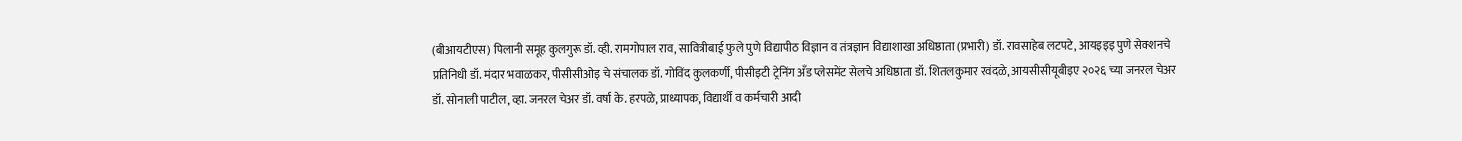(बीआयटीएस) पिलानी समूह कुलगुरू डॉ. व्ही. रामगोपाल राव, सावित्रीबाई फुले पुणे विद्यापीठ विज्ञान व तंत्रज्ञान विद्याशाखा अधिष्ठाता (प्रभारी) डॉ. रावसाहेब लटपटे, आयइइइ पुणे सेक्शनचे प्रतिनिधी डॉ. मंदार भवाळकर, पीसीसीओइ चे संचालक डॉ. गोविंद कुलकर्णी, पीसीइटी ट्रेनिंग अँड प्लेसमेंट सेलचे अधिष्ठाता डॉ. शितलकुमार रवंदळे, आयसीसीयूबीइए २०२६ च्या जनरल चेअर डॉ. सोनाली पाटील, व्हा. जनरल चेअर डॉ. वर्षा के. हरपळे, प्राध्यापक, विद्यार्थी व कर्मचारी आदी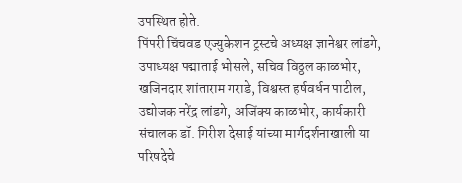उपस्थित होते.
पिंपरी चिंचवड एज्युकेशन ट्रस्टचे अध्यक्ष ज्ञानेश्वर लांडगे, उपाध्यक्ष पद्माताई भोसले, सचिव विठ्ठल काळभोर, खजिनदार शांताराम गराडे, विश्वस्त हर्षवर्धन पाटील, उद्योजक नरेंद्र लांडगे, अजिंक्य काळभोर, कार्यकारी संचालक डॉ. गिरीश देसाई यांच्या मार्गदर्शनाखाली या परिषदेचे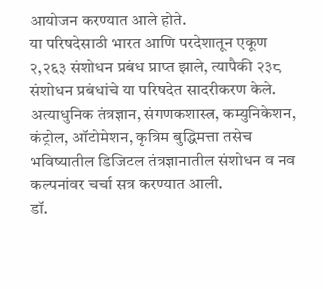आयोजन करण्यात आले होते.
या परिषदेसाठी भारत आणि परदेशातून एकूण २,२६३ संशोधन प्रबंध प्राप्त झाले, त्यापैकी २३८ संशोधन प्रबंधांचे या परिषदेत सादरीकरण केले. अत्याधुनिक तंत्रज्ञान, संगणकशास्त्र, कम्युनिकेशन, कंट्रोल, ऑटोमेशन, कृत्रिम बुद्धिमत्ता तसेच भविष्यातील डिजिटल तंत्रज्ञानातील संशोधन व नव कल्पनांवर चर्चा सत्र करण्यात आली.
डॉ.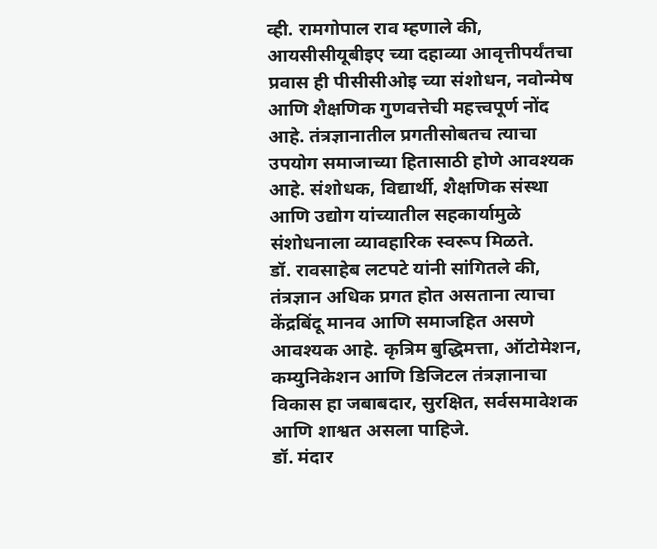व्ही. रामगोपाल राव म्हणाले की, आयसीसीयूबीइए च्या दहाव्या आवृत्तीपर्यंतचा प्रवास ही पीसीसीओइ च्या संशोधन, नवोन्मेष आणि शैक्षणिक गुणवत्तेची महत्त्वपूर्ण नोंद आहे. तंत्रज्ञानातील प्रगतीसोबतच त्याचा उपयोग समाजाच्या हितासाठी होणे आवश्यक आहे. संशोधक, विद्यार्थी, शैक्षणिक संस्था आणि उद्योग यांच्यातील सहकार्यामुळे संशोधनाला व्यावहारिक स्वरूप मिळते.
डॉ. रावसाहेब लटपटे यांनी सांगितले की, तंत्रज्ञान अधिक प्रगत होत असताना त्याचा केंद्रबिंदू मानव आणि समाजहित असणे आवश्यक आहे. कृत्रिम बुद्धिमत्ता, ऑटोमेशन, कम्युनिकेशन आणि डिजिटल तंत्रज्ञानाचा विकास हा जबाबदार, सुरक्षित, सर्वसमावेशक आणि शाश्वत असला पाहिजे.
डॉ. मंदार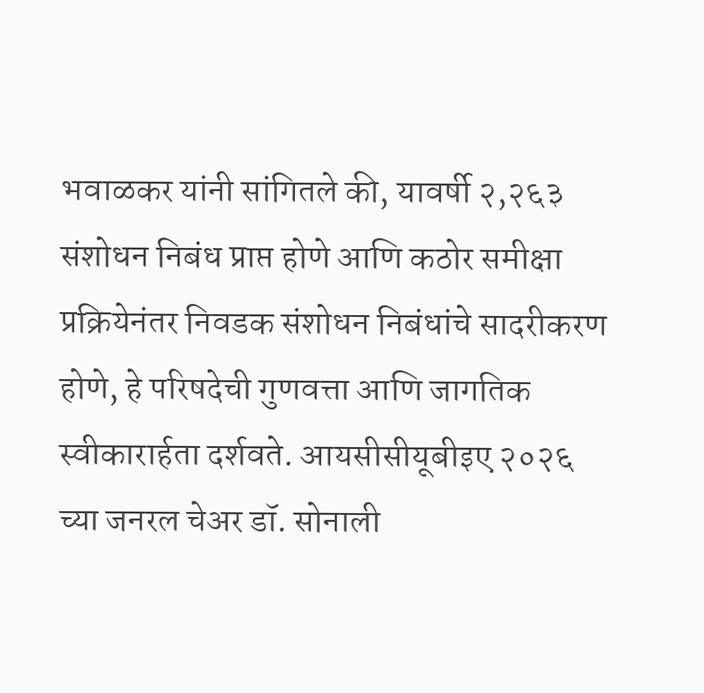भवाळकर यांनी सांगितले की, यावर्षी २,२६३ संशोधन निबंध प्राप्त होणे आणि कठोर समीक्षा प्रक्रियेनंतर निवडक संशोधन निबंधांचे सादरीकरण होणे, हे परिषदेची गुणवत्ता आणि जागतिक स्वीकारार्हता दर्शवते. आयसीसीयूबीइए २०२६ च्या जनरल चेअर डॉ. सोनाली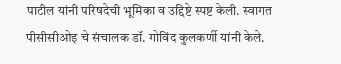पाटील यांनी परिषदेची भूमिका व उद्दिष्टे स्पष्ट केली. स्वागत पीसीसीओइ चे संचालक डॉ. गोविंद कुलकर्णी यांनी केले.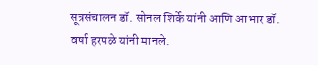सूत्रसंचालन डॉ. सोनल शिर्के यांनी आणि आभार डॉ. वर्षा हरपळे यांनी मानले.